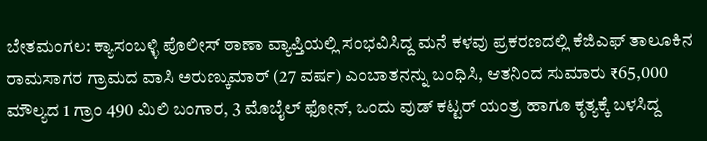ಬೇತಮಂಗಲ: ಕ್ಯಾಸಂಬಳ್ಳಿ ಪೊಲೀಸ್ ಠಾಣಾ ವ್ಯಾಪ್ತಿಯಲ್ಲಿ ಸಂಭವಿಸಿದ್ದ ಮನೆ ಕಳವು ಪ್ರಕರಣದಲ್ಲಿ ಕೆಜಿಎಫ್ ತಾಲೂಕಿನ ರಾಮಸಾಗರ ಗ್ರಾಮದ ವಾಸಿ ಅರುಣ್ಕುಮಾರ್ (27 ವರ್ಷ) ಎಂಬಾತನನ್ನು ಬಂಧಿಸಿ, ಆತನಿಂದ ಸುಮಾರು ₹65,000 ಮೌಲ್ಯದ 1 ಗ್ರಾಂ 490 ಮಿಲಿ ಬಂಗಾರ, 3 ಮೊಬೈಲ್ ಫೋನ್, ಒಂದು ವುಡ್ ಕಟ್ಟರ್ ಯಂತ್ರ ಹಾಗೂ ಕೃತ್ಯಕ್ಕೆ ಬಳಸಿದ್ದ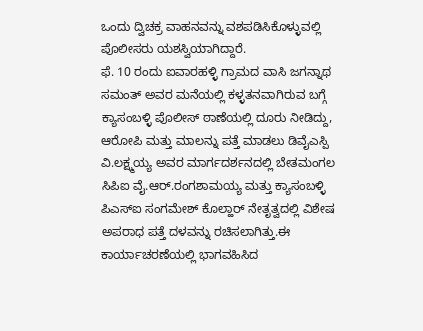ಒಂದು ದ್ವಿಚಕ್ರ ವಾಹನವನ್ನು ವಶಪಡಿಸಿಕೊಳ್ಳುವಲ್ಲಿ ಪೊಲೀಸರು ಯಶಸ್ವಿಯಾಗಿದ್ದಾರೆ.
ಫೆ. 10 ರಂದು ಐವಾರಹಳ್ಳಿ ಗ್ರಾಮದ ವಾಸಿ ಜಗನ್ನಾಥ ಸಮಂತ್ ಅವರ ಮನೆಯಲ್ಲಿ ಕಳ್ಳತನವಾಗಿರುವ ಬಗ್ಗೆ ಕ್ಯಾಸಂಬಳ್ಳಿ ಪೊಲೀಸ್ ಠಾಣೆಯಲ್ಲಿ ದೂರು ನೀಡಿದ್ದು, ಆರೋಪಿ ಮತ್ತು ಮಾಲನ್ನು ಪತ್ತೆ ಮಾಡಲು ಡಿವೈಎಸ್ಪಿ ವಿ.ಲಕ್ಷ್ಮಯ್ಯ ಅವರ ಮಾರ್ಗದರ್ಶನದಲ್ಲಿ ಬೇತಮಂಗಲ ಸಿಪಿಐ ವೈ.ಆರ್.ರಂಗಶಾಮಯ್ಯ ಮತ್ತು ಕ್ಯಾಸಂಬಳ್ಳಿ ಪಿಎಸ್ಐ ಸಂಗಮೇಶ್ ಕೊಲ್ಹಾರ್ ನೇತೃತ್ವದಲ್ಲಿ ವಿಶೇಷ ಅಪರಾಧ ಪತ್ತೆ ದಳವನ್ನು ರಚಿಸಲಾಗಿತ್ತು.ಈ ಕಾರ್ಯಾಚರಣೆಯಲ್ಲಿ ಭಾಗವಹಿಸಿದ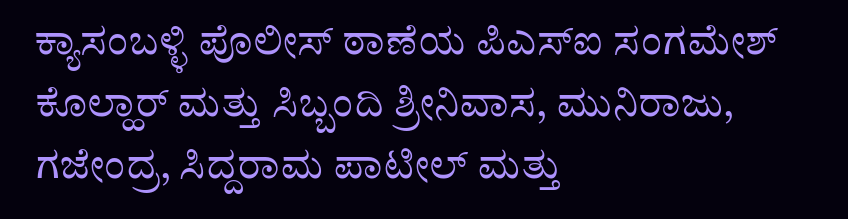ಕ್ಯಾಸಂಬಳ್ಳಿ ಪೊಲೀಸ್ ಠಾಣೆಯ ಪಿಎಸ್ಐ ಸಂಗಮೇಶ್ ಕೊಲ್ಹಾರ್ ಮತ್ತು ಸಿಬ್ಬಂದಿ ಶ್ರೀನಿವಾಸ, ಮುನಿರಾಜು, ಗಜೇಂದ್ರ, ಸಿದ್ದರಾಮ ಪಾಟೀಲ್ ಮತ್ತು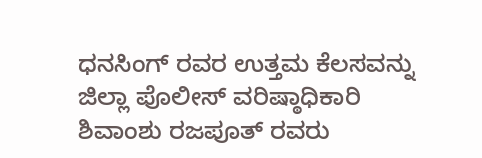ಧನಸಿಂಗ್ ರವರ ಉತ್ತಮ ಕೆಲಸವನ್ನು ಜಿಲ್ಲಾ ಪೊಲೀಸ್ ವರಿಷ್ಠಾಧಿಕಾರಿ ಶಿವಾಂಶು ರಜಪೂತ್ ರವರು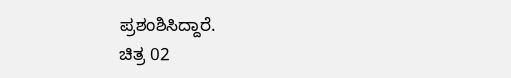ಪ್ರಶಂಶಿಸಿದ್ದಾರೆ.
ಚಿತ್ರ 02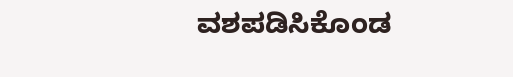ವಶಪಡಿಸಿಕೊಂಡ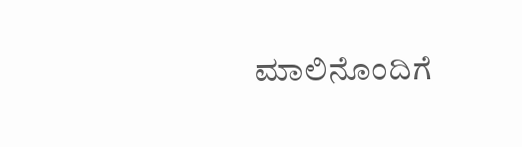ಮಾಲಿನೊಂದಿಗೆ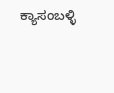ಕ್ಯಾಸಂಬಳ್ಳಿ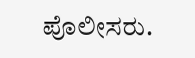ಪೊಲೀಸರು.